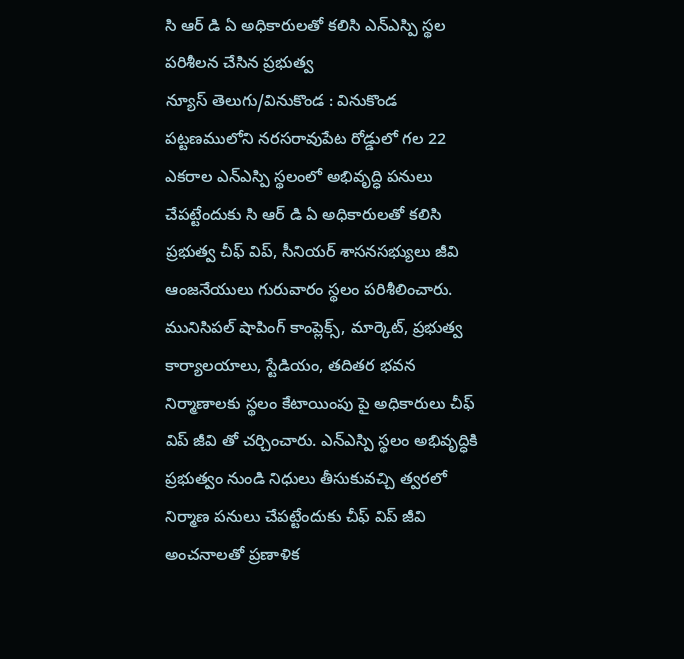సి ఆర్ డి ఏ అధికారులతో కలిసి ఎన్ఎస్పి స్థల పరిశీలన చేసిన ప్రభుత్వ
న్యూస్ తెలుగు/వినుకొండ : వినుకొండ పట్టణములోని నరసరావుపేట రోడ్డులో గల 22 ఎకరాల ఎన్ఎస్పి స్థలంలో అభివృద్ధి పనులు చేపట్టేందుకు సి ఆర్ డి ఏ అధికారులతో కలిసి ప్రభుత్వ చీఫ్ విప్, సీనియర్ శాసనసభ్యులు జీవి ఆంజనేయులు గురువారం స్థలం పరిశీలించారు. మునిసిపల్ షాపింగ్ కాంప్లెక్స్, మార్కెట్, ప్రభుత్వ కార్యాలయాలు, స్టేడియం, తదితర భవన నిర్మాణాలకు స్థలం కేటాయింపు పై అధికారులు చీఫ్ విప్ జీవి తో చర్చించారు. ఎన్ఎస్పి స్థలం అభివృద్ధికి ప్రభుత్వం నుండి నిధులు తీసుకువచ్చి త్వరలో నిర్మాణ పనులు చేపట్టేందుకు చీఫ్ విప్ జీవి అంచనాలతో ప్రణాళిక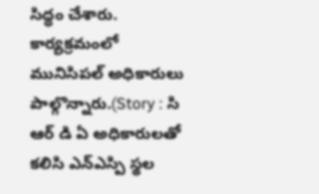సిద్ధం చేశారు. కార్యక్రమంలో మునిసిపల్ అధికారులు పాల్గొన్నారు.(Story : సి ఆర్ డి ఏ అధికారులతో కలిసి ఎన్ఎస్పి స్థల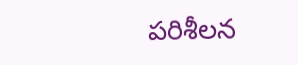పరిశీలన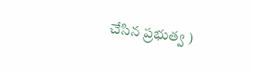చేసిన ప్రభుత్వ )